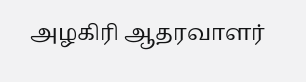அழகிரி ஆதரவாளர்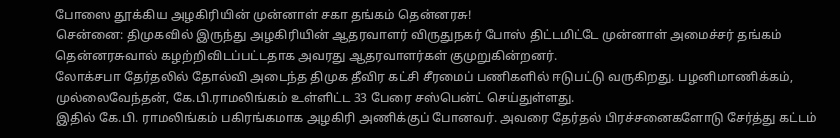போஸை தூக்கிய அழகிரியின் முன்னாள் சகா தங்கம் தென்னரசு!
சென்னை: திமுகவில் இருந்து அழகிரியின் ஆதரவாளர் விருதுநகர் போஸ் திட்டமிட்டே முன்னாள் அமைச்சர் தங்கம் தென்னரசுவால் கழற்றிவிடப்பட்டதாக அவரது ஆதரவாளர்கள் குமுறுகின்றனர்.
லோக்சபா தேர்தலில் தோல்வி அடைந்த திமுக தீவிர கட்சி சீரமைப் பணிகளில் ஈடுபட்டு வருகிறது. பழனிமாணிக்கம், முல்லைவேந்தன், கே.பி.ராமலிங்கம் உள்ளிட்ட 33 பேரை சஸ்பென்ட் செய்துள்ளது.
இதில் கே.பி. ராமலிங்கம் பகிரங்கமாக அழகிரி அணிக்குப் போனவர். அவரை தேர்தல் பிரச்சனைகளோடு சேர்த்து கட்டம்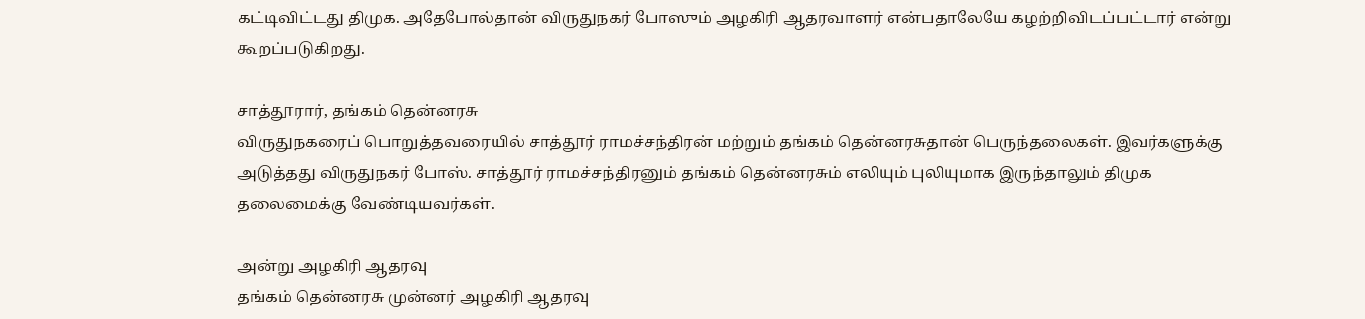கட்டிவிட்டது திமுக. அதேபோல்தான் விருதுநகர் போஸும் அழகிரி ஆதரவாளர் என்பதாலேயே கழற்றிவிடப்பட்டார் என்று கூறப்படுகிறது.

சாத்தூரார், தங்கம் தென்னரசு
விருதுநகரைப் பொறுத்தவரையில் சாத்தூர் ராமச்சந்திரன் மற்றும் தங்கம் தென்னரசுதான் பெருந்தலைகள். இவர்களுக்கு அடுத்தது விருதுநகர் போஸ். சாத்தூர் ராமச்சந்திரனும் தங்கம் தென்னரசும் எலியும் புலியுமாக இருந்தாலும் திமுக தலைமைக்கு வேண்டியவர்கள்.

அன்று அழகிரி ஆதரவு
தங்கம் தென்னரசு முன்னர் அழகிரி ஆதரவு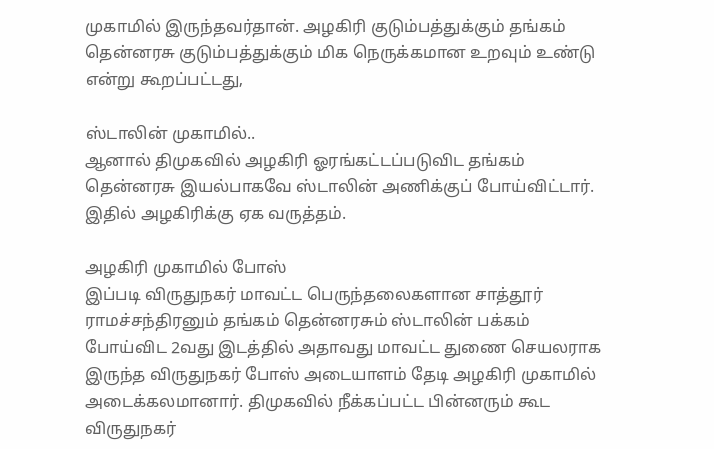முகாமில் இருந்தவர்தான். அழகிரி குடும்பத்துக்கும் தங்கம் தென்னரசு குடும்பத்துக்கும் மிக நெருக்கமான உறவும் உண்டு என்று கூறப்பட்டது,

ஸ்டாலின் முகாமில்..
ஆனால் திமுகவில் அழகிரி ஓரங்கட்டப்படுவிட தங்கம் தென்னரசு இயல்பாகவே ஸ்டாலின் அணிக்குப் போய்விட்டார். இதில் அழகிரிக்கு ஏக வருத்தம்.

அழகிரி முகாமில் போஸ்
இப்படி விருதுநகர் மாவட்ட பெருந்தலைகளான சாத்தூர் ராமச்சந்திரனும் தங்கம் தென்னரசும் ஸ்டாலின் பக்கம் போய்விட 2வது இடத்தில் அதாவது மாவட்ட துணை செயலராக இருந்த விருதுநகர் போஸ் அடையாளம் தேடி அழகிரி முகாமில் அடைக்கலமானார். திமுகவில் நீக்கப்பட்ட பின்னரும் கூட விருதுநகர்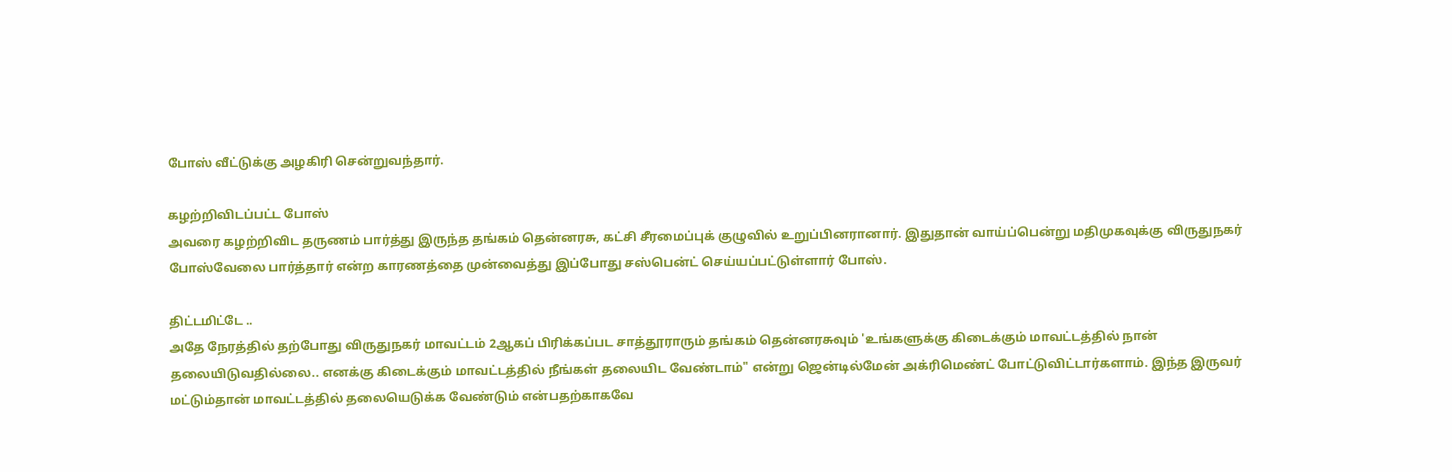போஸ் வீட்டுக்கு அழகிரி சென்றுவந்தார்.

கழற்றிவிடப்பட்ட போஸ்
அவரை கழற்றிவிட தருணம் பார்த்து இருந்த தங்கம் தென்னரசு, கட்சி சீரமைப்புக் குழுவில் உறுப்பினரானார். இதுதான் வாய்ப்பென்று மதிமுகவுக்கு விருதுநகர் போஸ்வேலை பார்த்தார் என்ற காரணத்தை முன்வைத்து இப்போது சஸ்பென்ட் செய்யப்பட்டுள்ளார் போஸ்.

திட்டமிட்டே ..
அதே நேரத்தில் தற்போது விருதுநகர் மாவட்டம் 2ஆகப் பிரிக்கப்பட சாத்தூராரும் தங்கம் தென்னரசுவும் 'உங்களுக்கு கிடைக்கும் மாவட்டத்தில் நான் தலையிடுவதில்லை.. எனக்கு கிடைக்கும் மாவட்டத்தில் நீங்கள் தலையிட வேண்டாம்" என்று ஜென்டில்மேன் அக்ரிமெண்ட் போட்டுவிட்டார்களாம். இந்த இருவர் மட்டும்தான் மாவட்டத்தில் தலையெடுக்க வேண்டும் என்பதற்காகவே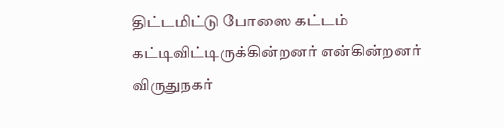திட்டமிட்டு போஸை கட்டம் கட்டிவிட்டிருக்கின்றனர் என்கின்றனர் விருதுநகர்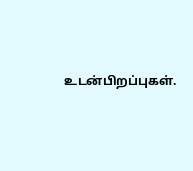உடன்பிறப்புகள்.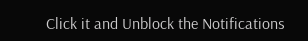Click it and Unblock the Notifications